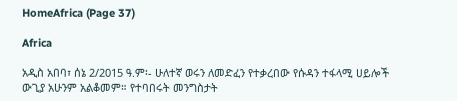HomeAfrica (Page 37)

Africa

አዲስ አበባ፣ ሰኔ 2/2015 ዓ.ም፡- ሁለተኛ ወሩን ለመድፈን የተቃረበው የሱዳን ተፋላሚ ሀይሎች ውጊያ አሁንም አልቆመም። የተባበሩት መንግስታት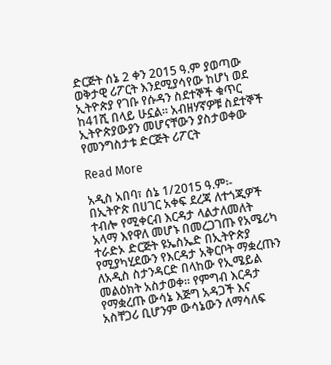ድርጅት ሰኔ 2 ቀን 2015 ዓ.ም ያወጣው ወቅታዊ ሪፖርት እንደሚያሳየው ከሆነ ወደ ኢትዮጵያ የገቡ የሱዳን ስደተኞች ቁጥር ከ41ሺ በላይ ሁኗል። አብዘሃኛዎቹ ስደተኞች ኢትዮጵያውያን መሆናቸውን ያስታወቀው የመንግስታቱ ድርጅት ሪፖርት

Read More

አዲስ አበባ፣ ሰኔ 1/2015 ዓ.ም፡- በኢትዮጵ በሀገር አቀፍ ደረጃ ለተጎጂዎች ተብሎ የሚቀርብ እርዳታ ላልታለመለት አላማ እየዋለ መሆኑ በመረጋገጡ የአሜሪካ ተራድኦ ድርጅት ዩኤስኤድ በኢትዮጵያ የሚያካሂደውን የእርዳታ አቅርቦት ማቋረጡን ለአዲስ ስታንዳርድ በላከው የኢሜይል መልዕክት አስታወቀ። የምግብ እርዳታ የማቋረጡ ውሳኔ እጅግ አዳጋች እና አስቸጋሪ ቢሆንም ውሳኔውን ለማሳለፍ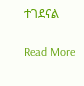ተገደናል

Read More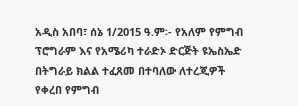አዲስ አበባ፣ ሰኔ 1/2015 ዓ.ም፡- የአለም የምግብ ፕሮግራም እና የአሜሪካ ተራድኦ ድርጅት ዩኤስኤድ በትግራይ ክልል ተፈጸመ በተባለው ለተረጂዎች የቀረበ የምግብ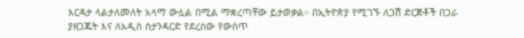እርዳታ ላልታለመለት አላማ ውሏል በሚል ማቋረጣቸው ይታወቃል። በኢትዮጵያ የሚገኙ ለጋሽ ድርጅቶች በጋራ ያዘጋጁት እና ለአዲስ ስታንዳርድ የደረሰው የውስጥ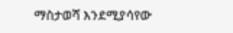ማስታወሻ እንደሚያሳየው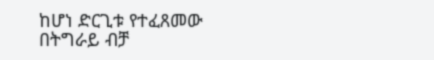ከሆነ ድርጊቱ የተፈጸመው በትግራይ ብቻ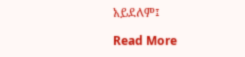አይደለም፤

Read More